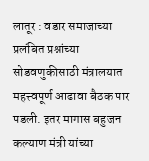लातूर : वडार समाजाच्या प्रलंबित प्रश्नांच्या सोडवणुकीसाठी मंत्रालयात महत्त्वपूर्ण आढावा बैठक पार पडली. इतर मागास बहुजन कल्याण मंत्री यांच्या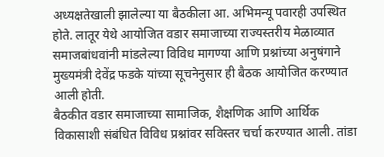अध्यक्षतेखाली झालेल्या या बैठकीला आ. अभिमन्यू पवारही उपस्थित होते. लातूर येथे आयोजित वडार समाजाच्या राज्यस्तरीय मेळाव्यात समाजबांधवांनी मांडलेल्या विविध मागण्या आणि प्रश्नांच्या अनुषंगाने मुख्यमंत्री देवेंद्र फडके यांच्या सूचनेनुसार ही बैठक आयोजित करण्यात आली होती.
बैठकीत वडार समाजाच्या सामाजिक, शैक्षणिक आणि आर्थिक विकासाशी संबंधित विविध प्रश्नांवर सविस्तर चर्चा करण्यात आली. तांडा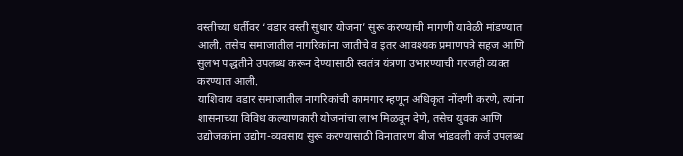वस्तीच्या धर्तीवर ‘वडार वस्ती सुधार योजना’ सुरू करण्याची मागणी यावेळी मांडण्यात आली. तसेच समाजातील नागरिकांना जातीचे व इतर आवश्यक प्रमाणपत्रे सहज आणि सुलभ पद्धतीने उपलब्ध करून देण्यासाठी स्वतंत्र यंत्रणा उभारण्याची गरजही व्यक्त करण्यात आली.
याशिवाय वडार समाजातील नागरिकांची कामगार म्हणून अधिकृत नोंदणी करणे, त्यांना शासनाच्या विविध कल्याणकारी योजनांचा लाभ मिळवून देणे, तसेच युवक आणि उद्योजकांना उद्योग-व्यवसाय सुरू करण्यासाठी विनातारण बीज भांडवली कर्ज उपलब्ध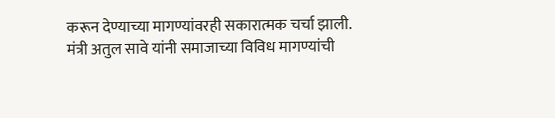करून देण्याच्या मागण्यांवरही सकारात्मक चर्चा झाली.
मंत्री अतुल सावे यांनी समाजाच्या विविध मागण्यांची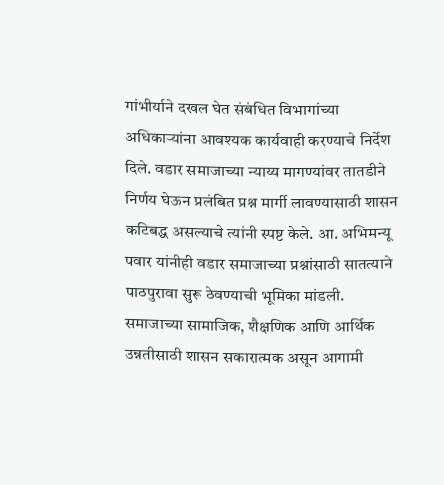गांभीर्याने दखल घेत संबंधित विभागांच्या अधिकाऱ्यांना आवश्यक कार्यवाही करण्याचे निर्देश दिले. वडार समाजाच्या न्याय्य मागण्यांवर तातडीने निर्णय घेऊन प्रलंबित प्रश्न मार्गी लावण्यासाठी शासन कटिबद्ध असल्याचे त्यांनी स्पष्ट केले. आ. अभिमन्यू पवार यांनीही वडार समाजाच्या प्रश्नांसाठी सातत्याने पाठपुरावा सुरू ठेवण्याची भूमिका मांडली.
समाजाच्या सामाजिक, शैक्षणिक आणि आर्थिक उन्नतीसाठी शासन सकारात्मक असून आगामी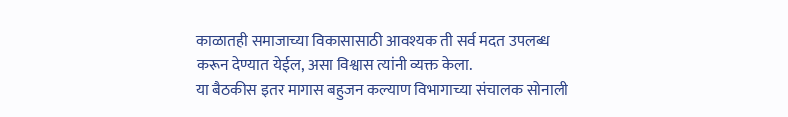काळातही समाजाच्या विकासासाठी आवश्यक ती सर्व मदत उपलब्ध करून देण्यात येईल, असा विश्वास त्यांनी व्यक्त केला.
या बैठकीस इतर मागास बहुजन कल्याण विभागाच्या संचालक सोनाली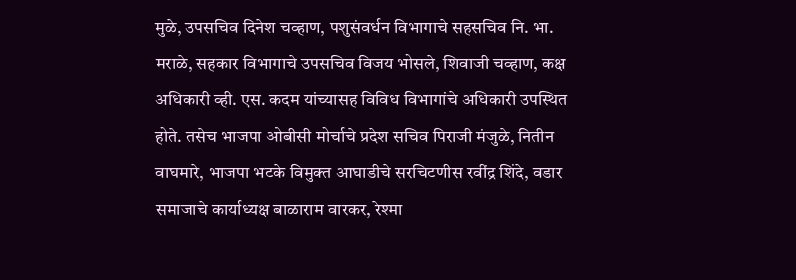मुळे, उपसचिव दिनेश चव्हाण, पशुसंवर्धन विभागाचे सहसचिव नि. भा. मराळे, सहकार विभागाचे उपसचिव विजय भोसले, शिवाजी चव्हाण, कक्ष अधिकारी व्ही. एस. कदम यांच्यासह विविध विभागांचे अधिकारी उपस्थित होते. तसेच भाजपा ओबीसी मोर्चाचे प्रदेश सचिव पिराजी मंजुळे, नितीन वाघमारे, भाजपा भटके विमुक्त आघाडीचे सरचिटणीस रवींद्र शिंदे, वडार समाजाचे कार्याध्यक्ष बाळाराम वारकर, रेश्मा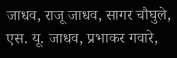जाधव, राजू जाधव, सागर चौघुले, एस. यू. जाधव, प्रभाकर गवारे,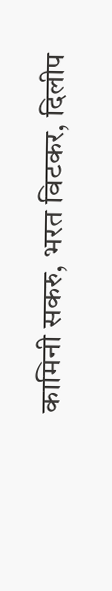कामिनी सकरु, भरत विटकर, दिलीप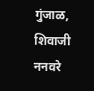गुंजाळ, शिवाजी ननवरे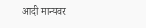आदी मान्यवर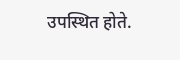उपस्थित होते.